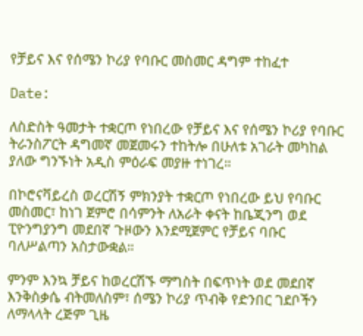የቻይና እና የሰሜን ኮሪያ የባቡር መስመር ዳግም ተከፈተ

Date:

ለስድስት ዓመታት ተቋርጦ የነበረው የቻይና እና የሰሜን ኮሪያ የባቡር ትራንስፖርት ዳግመኛ መጀመሩን ተከትሎ በሁለቱ አገራት መካከል ያለው ግንኙነት አዲስ ምዕራፍ መያዙ ተነገረ።

በኮሮናቫይረስ ወረርሽኝ ምክንያት ተቋርጦ የነበረው ይህ የባቡር መስመር፣ ከነገ ጀምሮ በሳምንት ለአራት ቀናት ከቤጂንግ ወደ ፒዮንግያንግ መደበኛ ጉዞውን እንደሚጀምር የቻይና ባቡር ባለሥልጣን አስታውቋል።

ምንም እንኳ ቻይና ከወረርሽኙ ማግስት በፍጥነት ወደ መደበኛ እንቅስቃሴ ብትመለስም፣ ሰሜን ኮሪያ ጥብቅ የድንበር ገደቦችን ለማላላት ረጅም ጊዜ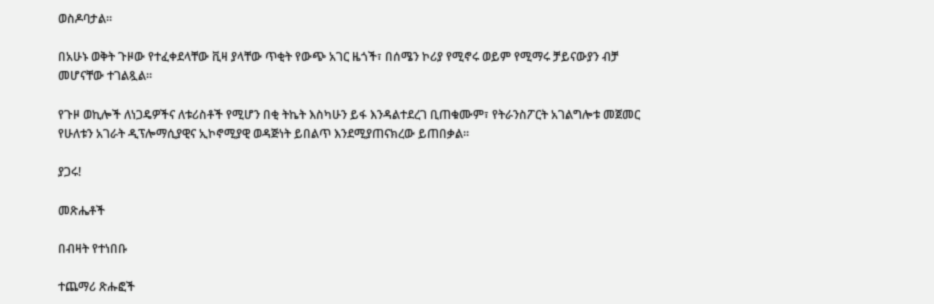ወስዶባታል።

በአሁኑ ወቅት ጉዞው የተፈቀደላቸው ቪዛ ያላቸው ጥቂት የውጭ አገር ዜጎች፣ በሰሜን ኮሪያ የሚኖሩ ወይም የሚማሩ ቻይናውያን ብቻ መሆናቸው ተገልጿል።

የጉዞ ወኪሎች ለነጋዴዎችና ለቱሪስቶች የሚሆን በቂ ትኬት እስካሁን ይፋ እንዳልተደረገ ቢጠቁሙም፣ የትራንስፖርት አገልግሎቱ መጀመር የሁለቱን አገራት ዲፕሎማሲያዊና ኢኮኖሚያዊ ወዳጅነት ይበልጥ እንደሚያጠናክረው ይጠበቃል።

ያጋሩ!

መጽሔቶች

በብዛት የተነበቡ

ተጨማሪ ጽሑፎች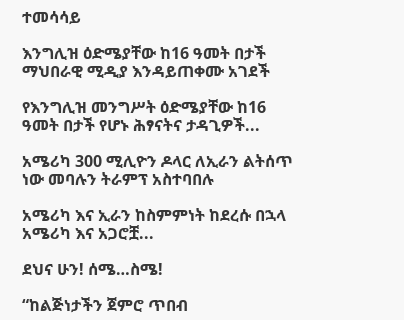ተመሳሳይ

እንግሊዝ ዕድሜያቸው ከ16 ዓመት በታች ማህበራዊ ሚዲያ እንዳይጠቀሙ አገደች

የእንግሊዝ መንግሥት ዕድሜያቸው ከ16 ዓመት በታች የሆኑ ሕፃናትና ታዳጊዎች...

አሜሪካ 300 ሚሊዮን ዶላር ለኢራን ልትሰጥ ነው መባሉን ትራምፕ አስተባበሉ

አሜሪካ እና ኢራን ከስምምነት ከደረሱ በኋላ አሜሪካ እና አጋሮቿ...

ደህና ሁን! ሰሜ…ስሜ!

“ከልጅነታችን ጀምሮ ጥበብ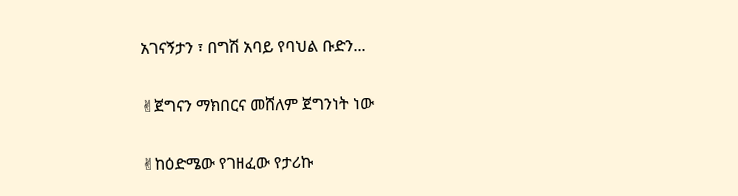አገናኝታን ፣ በግሽ አባይ የባህል ቡድን...

✌ጀግናን ማክበርና መሸለም ጀግንነት ነው

✌ከዕድሜው የገዘፈው የታሪኩ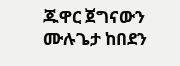ጁዋር ጀግናውን ሙሉጌታ ከበደን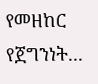የመዘከር የጀግንነት...